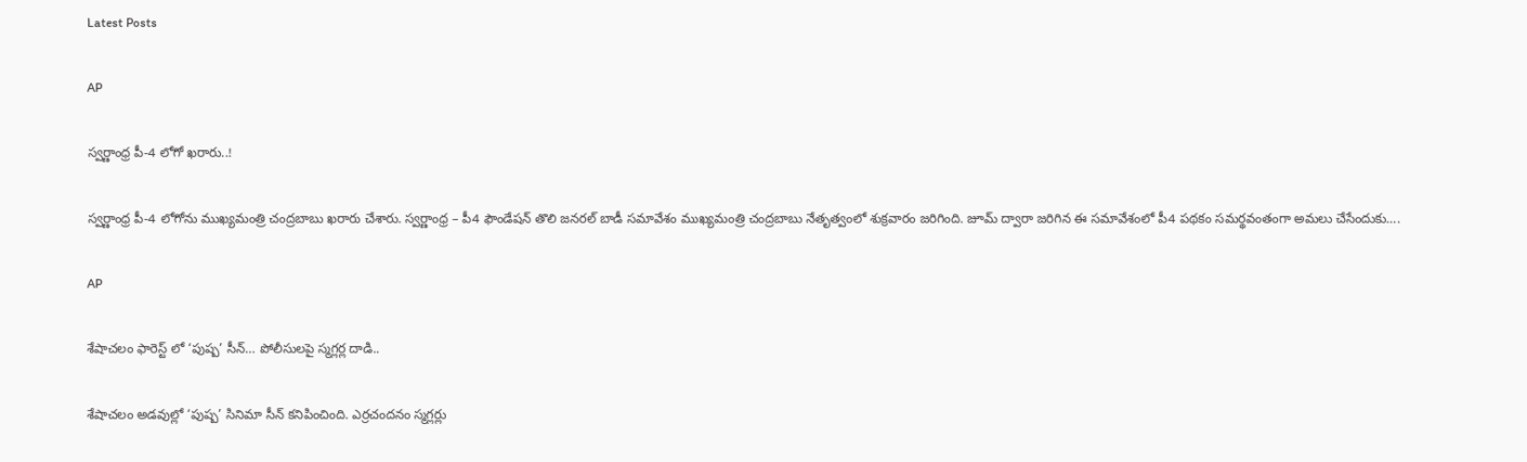Latest Posts

AP

స్వర్ణాంధ్ర పీ-4 లోగో ఖరారు..!

స్వర్ణాంధ్ర పీ-4 లోగోను ముఖ్యమంత్రి చంద్రబాబు ఖరారు చేశారు. స్వర్ణాంధ్ర – పీ4 ఫౌండేషన్ తొలి జనరల్ బాడీ సమావేశం ముఖ్యమంత్రి చంద్రబాబు నేతృత్వంలో శుక్రవారం జరిగింది. జూమ్ ద్వారా జరిగిన ఈ సమావేశంలో పీ4 పథకం సమర్థవంతంగా అమలు చేసేందుకు….

AP

శేషాచలం ఫారెస్ట్ లో ‘పుష్ప’ సీన్… పోలీసులపై స్మగ్లర్ల దాడి..

శేషాచలం అడవుల్లో ‘పుష్ప’ సినిమా సీన్ కనిపించింది. ఎర్రచందనం స్మగ్లర్లు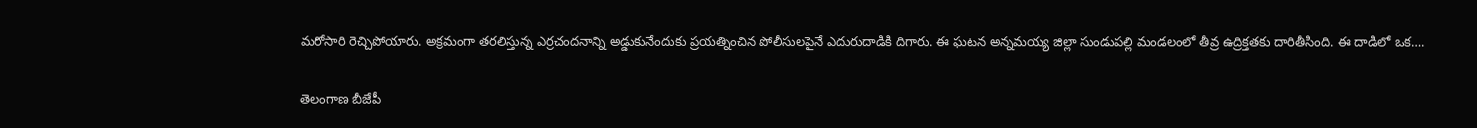మరోసారి రెచ్చిపోయారు. అక్రమంగా తరలిస్తున్న ఎర్రచందనాన్ని అడ్డుకునేందుకు ప్రయత్నించిన పోలీసులపైనే ఎదురుదాడికి దిగారు. ఈ ఘటన అన్నమయ్య జిల్లా సుండుపల్లి మండలంలో తీవ్ర ఉద్రిక్తతకు దారితీసింది. ఈ దాడిలో ఒక….

తెలంగాణ బీజేపీ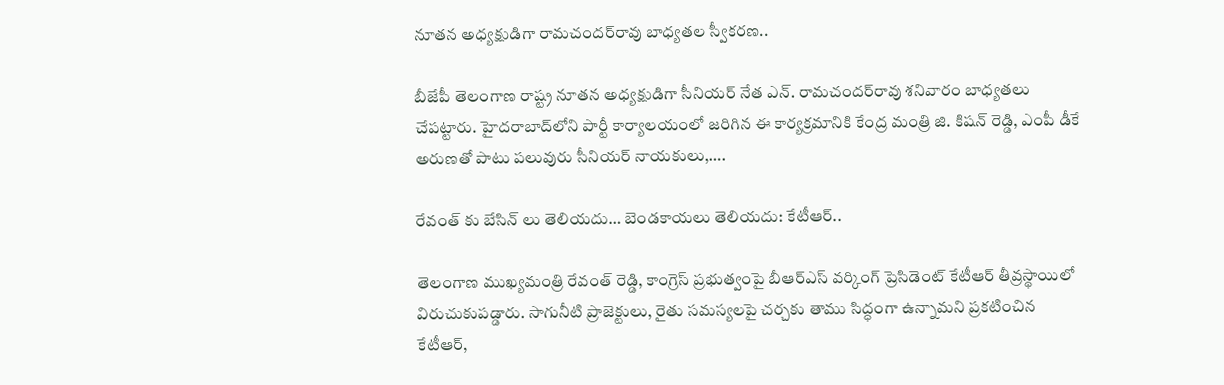నూతన అధ్యక్షుడిగా రామచందర్‌రావు బాధ్యతల స్వీకరణ..

బీజేపీ తెలంగాణ రాష్ట్ర నూతన అధ్యక్షుడిగా సీనియర్ నేత ఎన్. రామచందర్‌రావు శనివారం బాధ్యతలు చేపట్టారు. హైదరాబాద్‌లోని పార్టీ కార్యాలయంలో జరిగిన ఈ కార్యక్రమానికి కేంద్ర మంత్రి జి. కిషన్ రెడ్డి, ఎంపీ డీకే అరుణతో పాటు పలువురు సీనియర్ నాయకులు,….

రేవంత్ కు బేసిన్ లు తెలియదు… బెండకాయలు తెలియదు: కేటీఆర్..

తెలంగాణ ముఖ్యమంత్రి రేవంత్ రెడ్డి, కాంగ్రెస్ ప్రభుత్వంపై బీఆర్ఎస్ వర్కింగ్ ప్రెసిడెంట్ కేటీఆర్ తీవ్రస్థాయిలో విరుచుకుపడ్డారు. సాగునీటి ప్రాజెక్టులు, రైతు సమస్యలపై చర్చకు తాము సిద్ధంగా ఉన్నామని ప్రకటించిన కేటీఆర్,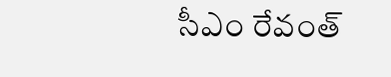సీఎం రేవంత్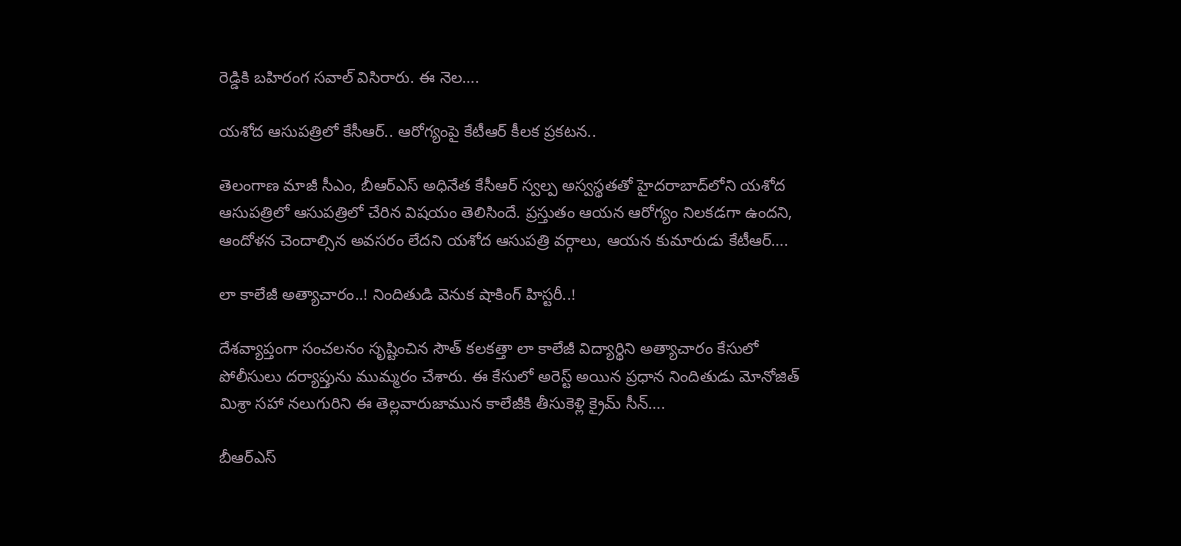రెడ్డికి బహిరంగ సవాల్ విసిరారు. ఈ నెల….

యశోద ఆసుపత్రిలో కేసీఆర్.. ఆరోగ్యంపై కేటీఆర్ కీలక ప్రకటన..

తెలంగాణ మాజీ సీఎం, బీఆర్ఎస్‌ అధినేత కేసీఆర్ స్వల్ప అస్వస్థతతో హైదరాబాద్‌లోని యశోద ఆసుపత్రిలో ఆసుపత్రిలో చేరిన విష‌యం తెలిసిందే. ప్రస్తుతం ఆయన ఆరోగ్యం నిలకడగా ఉందని, ఆందోళన చెందాల్సిన అవసరం లేదని యశోద ఆసుపత్రి వర్గాలు, ఆయన కుమారుడు కేటీఆర్….

లా కాలేజీ అత్యాచారం..! నిందితుడి వెనుక షాకింగ్ హిస్టరీ..!

దేశవ్యాప్తంగా సంచలనం సృష్టించిన సౌత్ కలకత్తా లా కాలేజీ విద్యార్థిని అత్యాచారం కేసులో పోలీసులు దర్యాప్తును ముమ్మరం చేశారు. ఈ కేసులో అరెస్ట్ అయిన ప్రధాన నిందితుడు మోనోజిత్ మిశ్రా సహా నలుగురిని ఈ తెల్లవారుజామున కాలేజీకి తీసుకెళ్లి క్రైమ్ సీన్….

బీఆర్ఎస్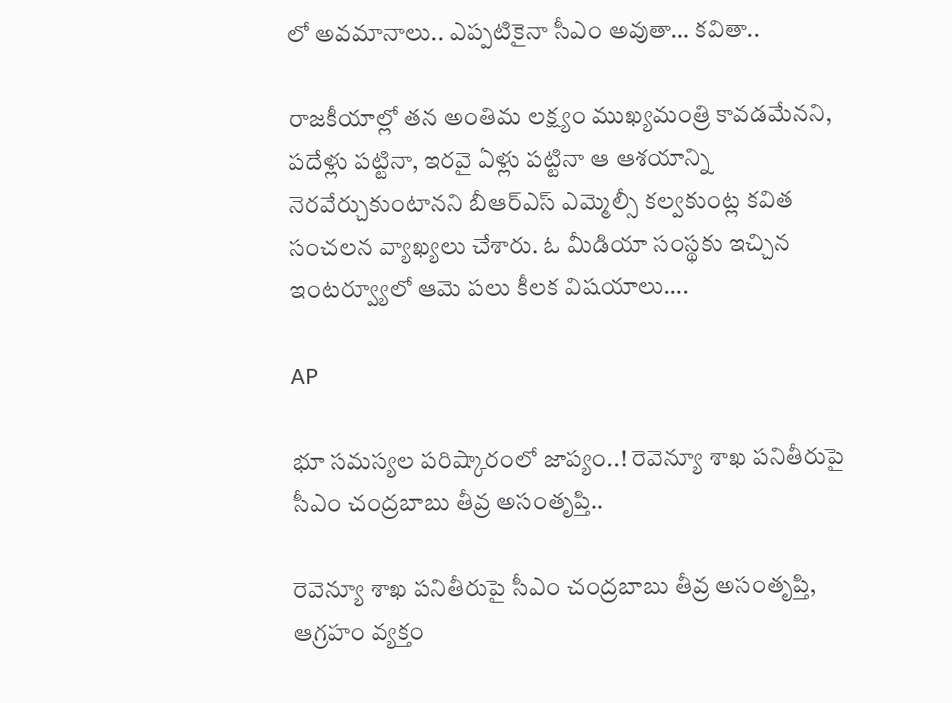లో అవమానాలు.. ఎప్పటికైనా సీఎం అవుతా… కవితా..

రాజకీయాల్లో తన అంతిమ లక్ష్యం ముఖ్యమంత్రి కావడమేనని, పదేళ్లు పట్టినా, ఇరవై ఏళ్లు పట్టినా ఆ ఆశయాన్ని నెరవేర్చుకుంటానని బీఆర్ఎస్ ఎమ్మెల్సీ కల్వకుంట్ల కవిత సంచలన వ్యాఖ్యలు చేశారు. ఓ మీడియా సంస్థకు ఇచ్చిన ఇంటర్వ్యూలో ఆమె పలు కీలక విషయాలు….

AP

భూ సమస్యల పరిష్కారంలో జాప్యం..! రెవెన్యూ శాఖ పనితీరుపై సీఎం చంద్రబాబు తీవ్ర అసంతృప్తి..

రెవెన్యూ శాఖ పనితీరుపై సీఎం చంద్రబాబు తీవ్ర అసంతృప్తి, ఆగ్రహం వ్యక్తం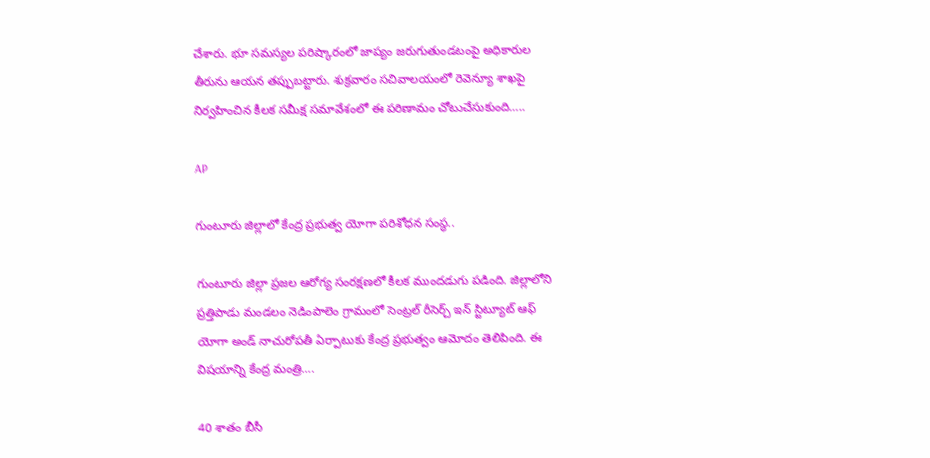చేశారు. భూ సమస్యల పరిష్కారంలో జాప్యం జరుగుతుండటంపై అధికారుల తీరును ఆయన తప్పుబట్టారు. శుక్రవారం సచివాలయంలో రెవెన్యూ శాఖపై నిర్వహించిన కీలక సమీక్ష సమావేశంలో ఈ పరిణామం చోటుచేసుకుంది…..

AP

గుంటూరు జిల్లాలో కేంద్ర ప్రభుత్వ యోగా పరిశోధన సంస్థ..

గుంటూరు జిల్లా ప్రజల ఆరోగ్య సంరక్షణలో కీలక ముందడుగు పడింది. జిల్లాలోని ప్రత్తిపాడు మండలం నెడింపాలెం గ్రామంలో సెంట్రల్ రీసెర్చ్ ఇన్ స్టిట్యూట్ ఆఫ్ యోగా అండ్ నాచురోపతీ ఏర్పాటుకు కేంద్ర ప్రభుత్వం ఆమోదం తెలిపింది. ఈ విషయాన్ని కేంద్ర మంత్రి….

40 శాతం బీసీ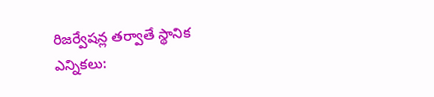రిజర్వేషన్ల తర్వాతే స్థానిక ఎన్నికలు: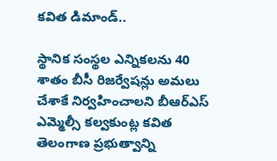కవిత డిమాండ్..

స్థానిక సంస్థల ఎన్నికలను 40 శాతం బీసీ రిజర్వేషన్లు అమలు చేశాకే నిర్వహించాలని బీఆర్ఎస్ ఎమ్మెల్సీ కల్వకుంట్ల కవిత తెలంగాణ ప్రభుత్వాన్ని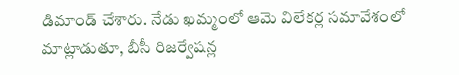డిమాండ్ చేశారు. నేడు ఖమ్మంలో ఆమె విలేకర్ల సమావేశంలో మాట్లాడుతూ, బీసీ రిజర్వేషన్ల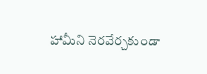హామీని నెరవేర్చకుండా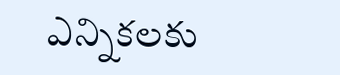ఎన్నికలకు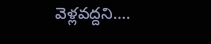వెళ్లవద్దని….